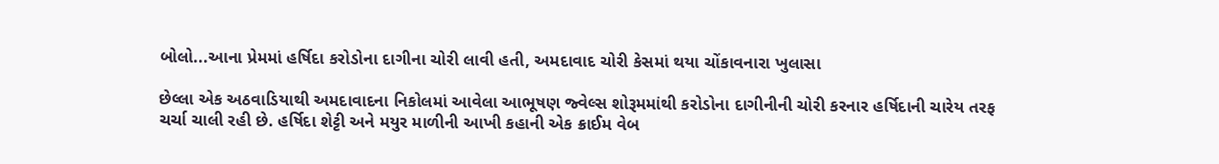બોલો...આના પ્રેમમાં હર્ષિદા કરોડોના દાગીના ચોરી લાવી હતી, અમદાવાદ ચોરી કેસમાં થયા ચોંકાવનારા ખુલાસા

છેલ્લા એક અઠવાડિયાથી અમદાવાદના નિકોલમાં આવેલા આભૂષણ જ્વેલ્સ શોરૂમમાંથી કરોડોના દાગીનીની ચોરી કરનાર હર્ષિદાની ચારેય તરફ ચર્ચા ચાલી રહી છે. હર્ષિદા શેટ્ટી અને મયુર માળીની આખી કહાની એક ક્રાઈમ વેબ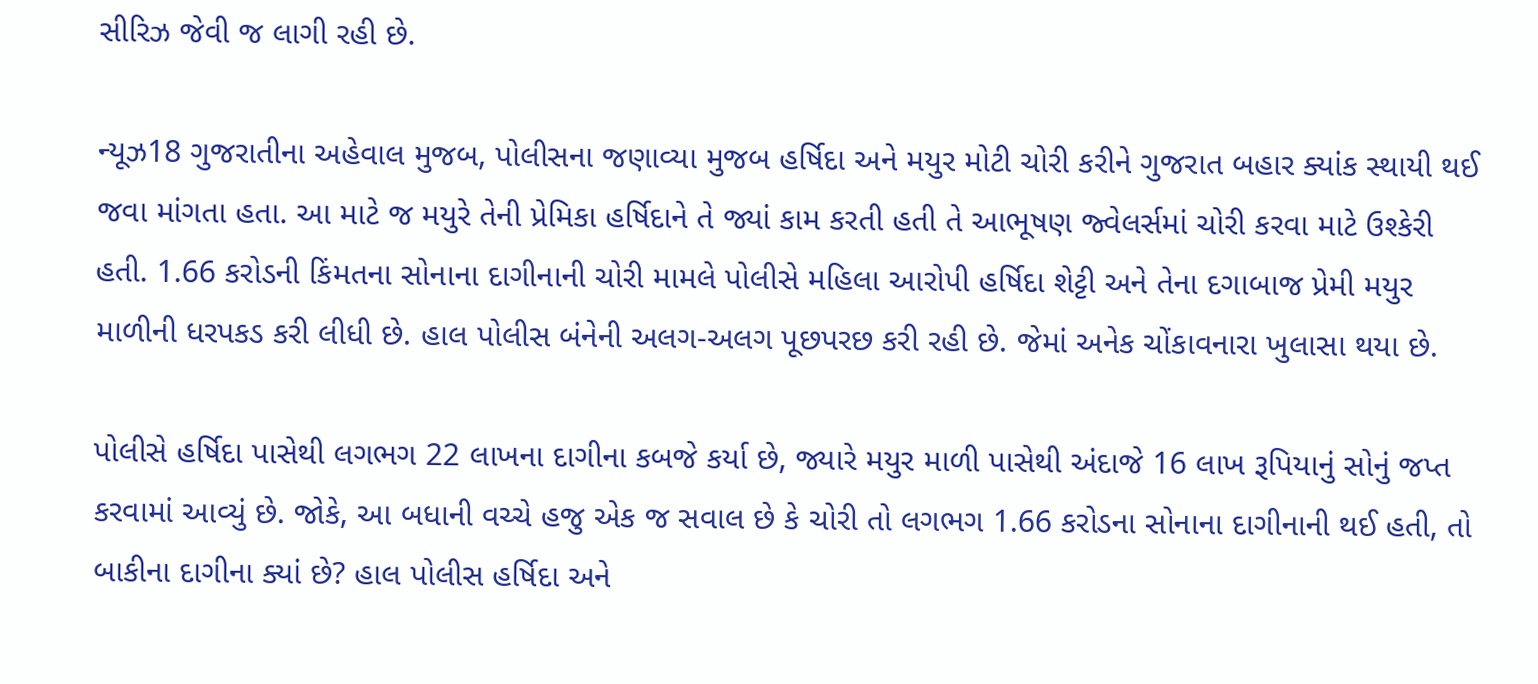સીરિઝ જેવી જ લાગી રહી છે.

ન્યૂઝ18 ગુજરાતીના અહેવાલ મુજબ, પોલીસના જણાવ્યા મુજબ હર્ષિદા અને મયુર મોટી ચોરી કરીને ગુજરાત બહાર ક્યાંક સ્થાયી થઈ જવા માંગતા હતા. આ માટે જ મયુરે તેની પ્રેમિકા હર્ષિદાને તે જ્યાં કામ કરતી હતી તે આભૂષણ જ્વેલર્સમાં ચોરી કરવા માટે ઉશ્કેરી હતી. 1.66 કરોડની કિંમતના સોનાના દાગીનાની ચોરી મામલે પોલીસે મહિલા આરોપી હર્ષિદા શેટ્ટી અને તેના દગાબાજ પ્રેમી મયુર માળીની ધરપકડ કરી લીધી છે. હાલ પોલીસ બંનેની અલગ-અલગ પૂછપરછ કરી રહી છે. જેમાં અનેક ચોંકાવનારા ખુલાસા થયા છે.

પોલીસે હર્ષિદા પાસેથી લગભગ 22 લાખના દાગીના કબજે કર્યા છે, જ્યારે મયુર માળી પાસેથી અંદાજે 16 લાખ રૂપિયાનું સોનું જપ્ત કરવામાં આવ્યું છે. જોકે, આ બધાની વચ્ચે હજુ એક જ સવાલ છે કે ચોરી તો લગભગ 1.66 કરોડના સોનાના દાગીનાની થઈ હતી, તો બાકીના દાગીના ક્યાં છે? હાલ પોલીસ હર્ષિદા અને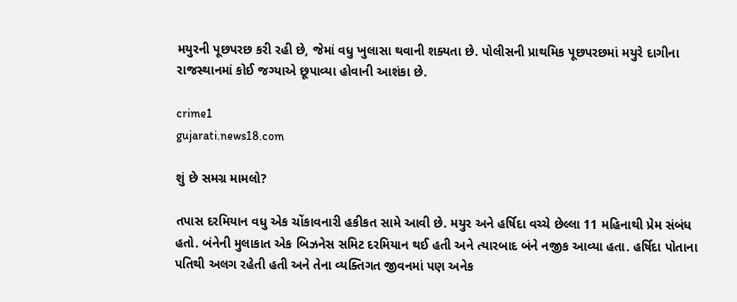મયુરની પૂછપરછ કરી રહી છે, જેમાં વધુ ખુલાસા થવાની શક્યતા છે. પોલીસની પ્રાથમિક પૂછપરછમાં મયુરે દાગીના રાજસ્થાનમાં કોઈ જગ્યાએ છૂપાવ્યા હોવાની આશંકા છે.

crime1
gujarati.news18.com

શું છે સમગ્ર મામલો?

તપાસ દરમિયાન વધુ એક ચોંકાવનારી હકીકત સામે આવી છે. મયુર અને હર્ષિદા વચ્ચે છેલ્લા 11 મહિનાથી પ્રેમ સંબંધ હતો. બંનેની મુલાકાત એક બિઝનેસ સમિટ દરમિયાન થઈ હતી અને ત્યારબાદ બંને નજીક આવ્યા હતા. હર્ષિદા પોતાના પતિથી અલગ રહેતી હતી અને તેના વ્યક્તિગત જીવનમાં પણ અનેક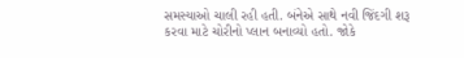સમસ્યાઓ ચાલી રહી હતી. બંનેએ સાથે નવી જિંદગી શરૂ કરવા માટે ચોરીનો પ્લાન બનાવ્યો હતો. જોકે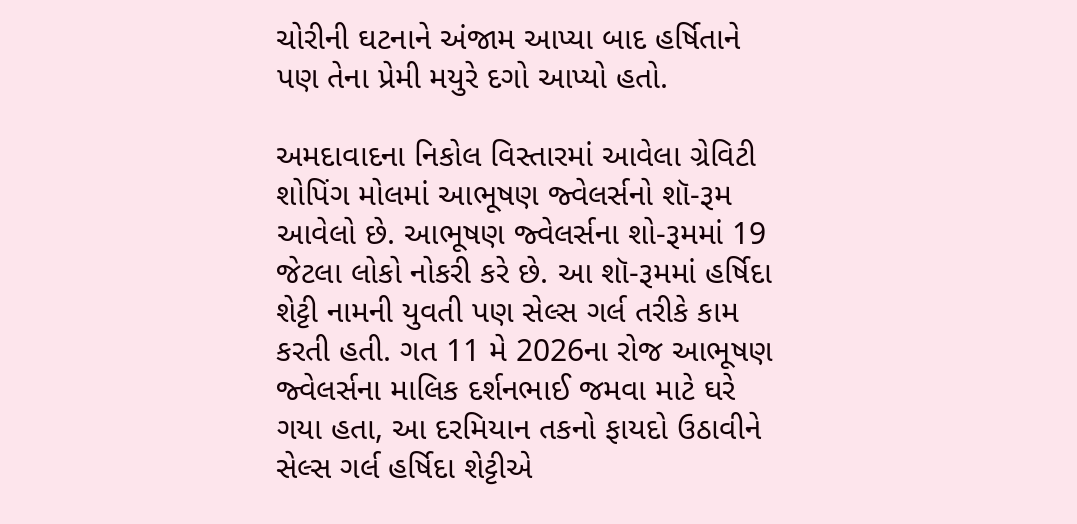ચોરીની ઘટનાને અંજામ આપ્યા બાદ હર્ષિતાને પણ તેના પ્રેમી મયુરે દગો આપ્યો હતો.

અમદાવાદના નિકોલ વિસ્તારમાં આવેલા ગ્રેવિટી શોપિંગ મોલમાં આભૂષણ જ્વેલર્સનો શૉ-રૂમ આવેલો છે. આભૂષણ જ્વેલર્સના શો-રૂમમાં 19 જેટલા લોકો નોકરી કરે છે. આ શૉ-રૂમમાં હર્ષિદા શેટ્ટી નામની યુવતી પણ સેલ્સ ગર્લ તરીકે કામ કરતી હતી. ગત 11 મે 2026ના રોજ આભૂષણ જ્વેલર્સના માલિક દર્શનભાઈ જમવા માટે ઘરે ગયા હતા, આ દરમિયાન તકનો ફાયદો ઉઠાવીને સેલ્સ ગર્લ હર્ષિદા શેટ્ટીએ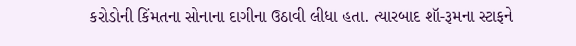કરોડોની કિંમતના સોનાના દાગીના ઉઠાવી લીધા હતા. ત્યારબાદ શૉ-રૂમના સ્ટાફને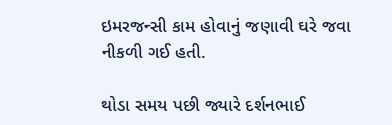ઇમરજન્સી કામ હોવાનું જણાવી ઘરે જવા નીકળી ગઈ હતી.

થોડા સમય પછી જ્યારે દર્શનભાઈ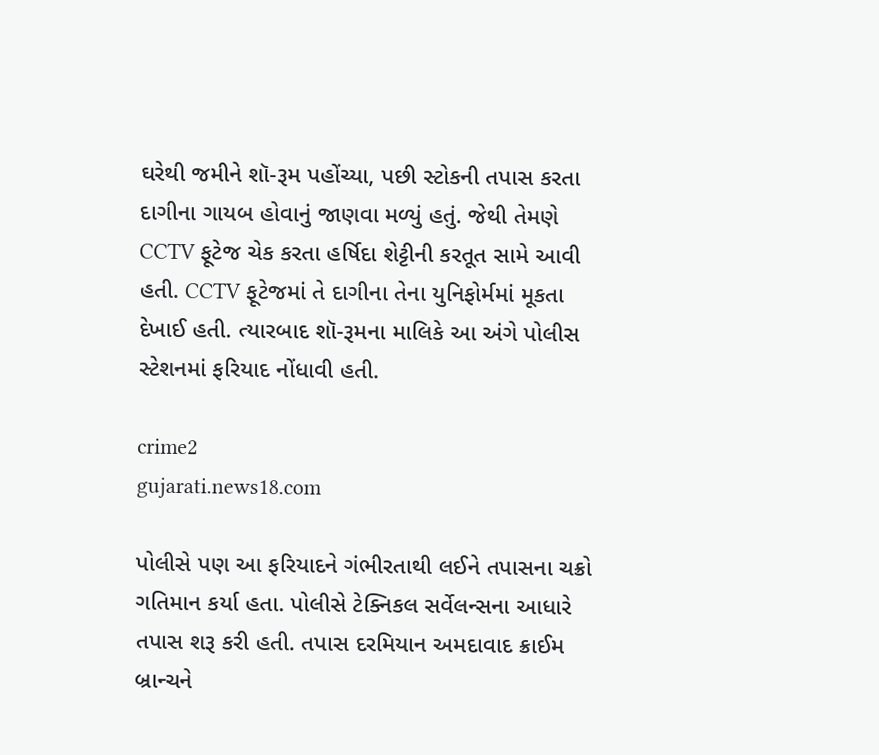ઘરેથી જમીને શૉ-રૂમ પહોંચ્યા, પછી સ્ટોકની તપાસ કરતા દાગીના ગાયબ હોવાનું જાણવા મળ્યું હતું. જેથી તેમણે CCTV ફૂટેજ ચેક કરતા હર્ષિદા શેટ્ટીની કરતૂત સામે આવી હતી. CCTV ફૂટેજમાં તે દાગીના તેના યુનિફોર્મમાં મૂકતા દેખાઈ હતી. ત્યારબાદ શૉ-રૂમના માલિકે આ અંગે પોલીસ સ્ટેશનમાં ફરિયાદ નોંધાવી હતી.

crime2
gujarati.news18.com

પોલીસે પણ આ ફરિયાદને ગંભીરતાથી લઈને તપાસના ચક્રો ગતિમાન કર્યા હતા. પોલીસે ટેક્નિકલ સર્વેલન્સના આધારે તપાસ શરૂ કરી હતી. તપાસ દરમિયાન અમદાવાદ ક્રાઈમ બ્રાન્ચને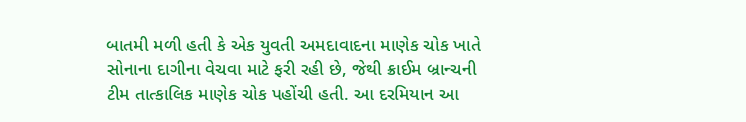બાતમી મળી હતી કે એક યુવતી અમદાવાદના માણેક ચોક ખાતે સોનાના દાગીના વેચવા માટે ફરી રહી છે, જેથી ક્રાઈમ બ્રાન્ચની ટીમ તાત્કાલિક માણેક ચોક પહોંચી હતી. આ દરમિયાન આ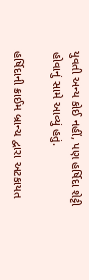યુવતી અન્ય કોઈ નહીં, પણ હર્ષિદા શેટ્ટી હોવાનું સામે આવ્યું હતું.

હર્ષિદાની ક્રાઈમ બ્રાન્ચ દ્વારા અટકાયત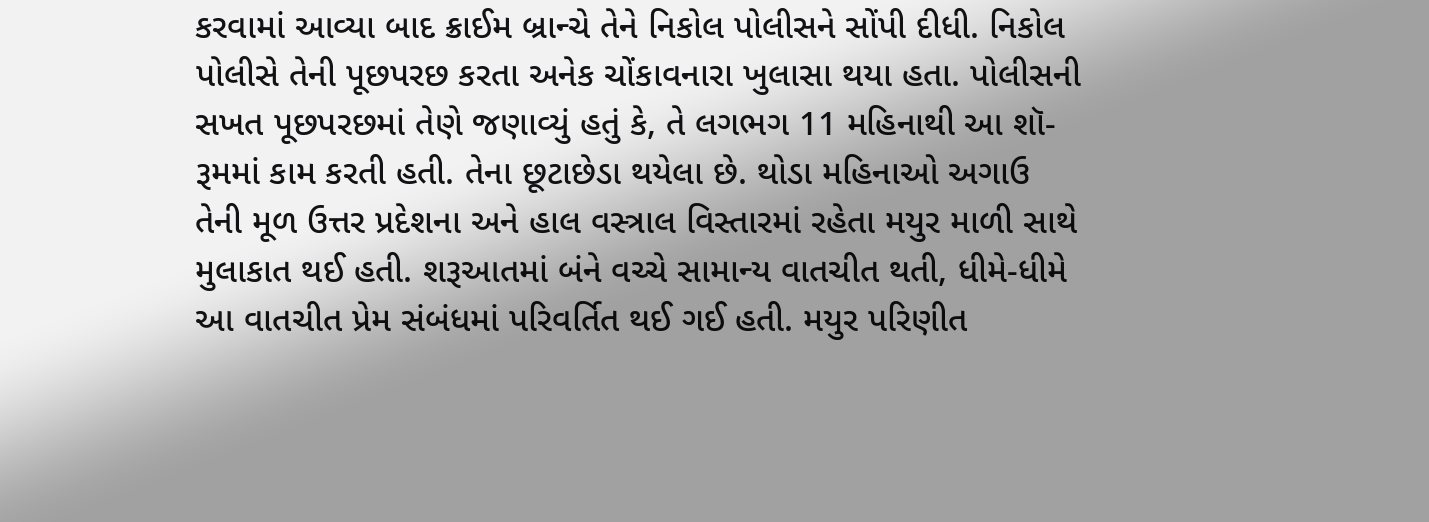કરવામાં આવ્યા બાદ ક્રાઈમ બ્રાન્ચે તેને નિકોલ પોલીસને સોંપી દીધી. નિકોલ પોલીસે તેની પૂછપરછ કરતા અનેક ચોંકાવનારા ખુલાસા થયા હતા. પોલીસની સખત પૂછપરછમાં તેણે જણાવ્યું હતું કે, તે લગભગ 11 મહિનાથી આ શૉ-રૂમમાં કામ કરતી હતી. તેના છૂટાછેડા થયેલા છે. થોડા મહિનાઓ અગાઉ તેની મૂળ ઉત્તર પ્રદેશના અને હાલ વસ્ત્રાલ વિસ્તારમાં રહેતા મયુર માળી સાથે મુલાકાત થઈ હતી. શરૂઆતમાં બંને વચ્ચે સામાન્ય વાતચીત થતી, ધીમે-ધીમે આ વાતચીત પ્રેમ સંબંધમાં પરિવર્તિત થઈ ગઈ હતી. મયુર પરિણીત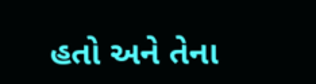હતો અને તેના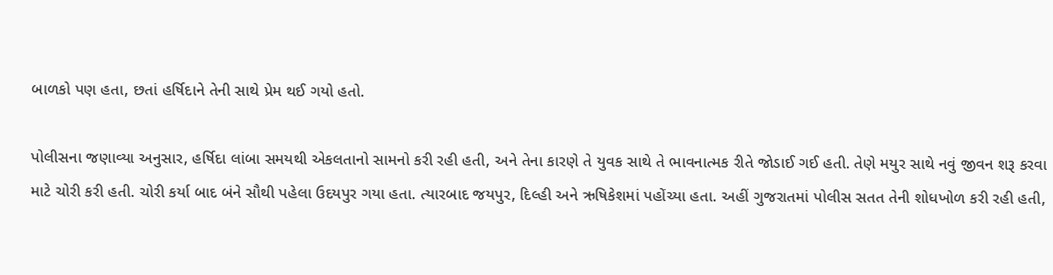બાળકો પણ હતા, છતાં હર્ષિદાને તેની સાથે પ્રેમ થઈ ગયો હતો.

પોલીસના જણાવ્યા અનુસાર, હર્ષિદા લાંબા સમયથી એકલતાનો સામનો કરી રહી હતી, અને તેના કારણે તે યુવક સાથે તે ભાવનાત્મક રીતે જોડાઈ ગઈ હતી. તેણે મયુર સાથે નવું જીવન શરૂ કરવા માટે ચોરી કરી હતી. ચોરી કર્યા બાદ બંને સૌથી પહેલા ઉદયપુર ગયા હતા. ત્યારબાદ જયપુર, દિલ્હી અને ઋષિકેશમાં પહોંચ્યા હતા. અહીં ગુજરાતમાં પોલીસ સતત તેની શોધખોળ કરી રહી હતી,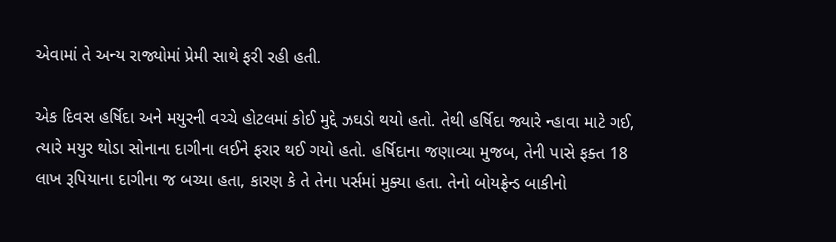એવામાં તે અન્ય રાજ્યોમાં પ્રેમી સાથે ફરી રહી હતી.

એક દિવસ હર્ષિદા અને મયુરની વચ્ચે હોટલમાં કોઈ મુદ્દે ઝઘડો થયો હતો. તેથી હર્ષિદા જ્યારે ન્હાવા માટે ગઈ, ત્યારે મયુર થોડા સોનાના દાગીના લઈને ફરાર થઈ ગયો હતો. હર્ષિદાના જણાવ્યા મુજબ, તેની પાસે ફક્ત 18 લાખ રૂપિયાના દાગીના જ બચ્યા હતા, કારણ કે તે તેના પર્સમાં મુક્યા હતા. તેનો બોયફ્રેન્ડ બાકીનો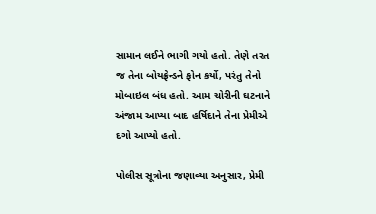સામાન લઈને ભાગી ગયો હતો. તેણે તરત જ તેના બોયફ્રેન્ડને ફોન કર્યો, પરંતુ તેનો મોબાઇલ બંધ હતો. આમ ચોરીની ઘટનાને અંજામ આપ્યા બાદ હર્ષિદાને તેના પ્રેમીએ દગો આપ્યો હતો.

પોલીસ સૂત્રોના જણાવ્યા અનુસાર, પ્રેમી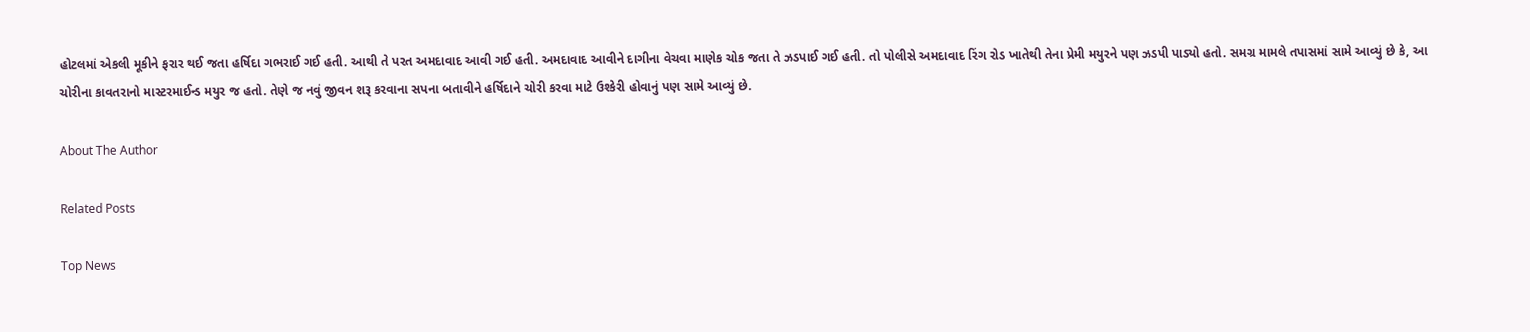હોટલમાં એકલી મૂકીને ફરાર થઈ જતા હર્ષિદા ગભરાઈ ગઈ હતી. આથી તે પરત અમદાવાદ આવી ગઈ હતી. અમદાવાદ આવીને દાગીના વેચવા માણેક ચોક જતા તે ઝડપાઈ ગઈ હતી. તો પોલીસે અમદાવાદ રિંગ રોડ ખાતેથી તેના પ્રેમી મયુરને પણ ઝડપી પાડ્યો હતો. સમગ્ર મામલે તપાસમાં સામે આવ્યું છે કે, આ ચોરીના કાવતરાનો માસ્ટરમાઈન્ડ મયુર જ હતો. તેણે જ નવું જીવન શરૂ કરવાના સપના બતાવીને હર્ષિદાને ચોરી કરવા માટે ઉશ્કેરી હોવાનું પણ સામે આવ્યું છે.

About The Author

Related Posts

Top News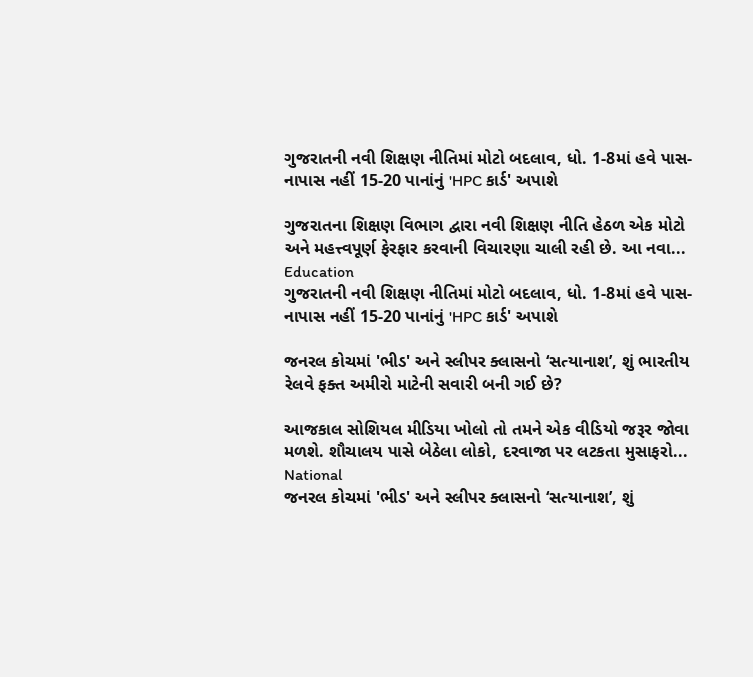ગુજરાતની નવી શિક્ષણ નીતિમાં મોટો બદલાવ, ધો. 1-8માં હવે પાસ-નાપાસ નહીં 15-20 પાનાંનું 'HPC કાર્ડ' અપાશે

ગુજરાતના શિક્ષણ વિભાગ દ્વારા નવી શિક્ષણ નીતિ હેઠળ એક મોટો અને મહત્ત્વપૂર્ણ ફેરફાર કરવાની વિચારણા ચાલી રહી છે. આ નવા...
Education
ગુજરાતની નવી શિક્ષણ નીતિમાં મોટો બદલાવ, ધો. 1-8માં હવે પાસ-નાપાસ નહીં 15-20 પાનાંનું 'HPC કાર્ડ' અપાશે

જનરલ કોચમાં 'ભીડ' અને સ્લીપર ક્લાસનો ‘સત્યાનાશ’, શું ભારતીય રેલવે ફક્ત અમીરો માટેની સવારી બની ગઈ છે?

આજકાલ સોશિયલ મીડિયા ખોલો તો તમને એક વીડિયો જરૂર જોવા મળશે. શૌચાલય પાસે બેઠેલા લોકો, દરવાજા પર લટકતા મુસાફરો...
National
જનરલ કોચમાં 'ભીડ' અને સ્લીપર ક્લાસનો ‘સત્યાનાશ’, શું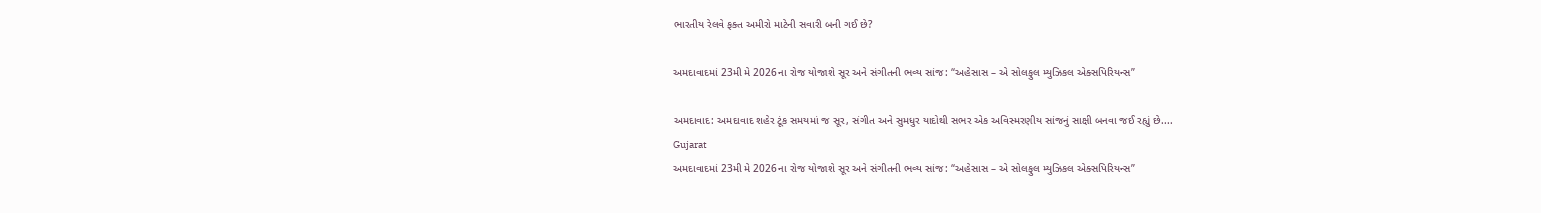ભારતીય રેલવે ફક્ત અમીરો માટેની સવારી બની ગઈ છે?

અમદાવાદમાં 23મી મે 2026ના રોજ યોજાશે સૂર અને સંગીતની ભવ્ય સાંજ: “અહેસાસ – એ સોલફુલ મ્યુઝિકલ એક્સપિરિયન્સ”

અમદાવાદ: અમદાવાદ શહેર ટૂંક સમયમાં જ સૂર, સંગીત અને સુમધુર યાદોથી સભર એક અવિસ્મરણીય સાંજનું સાક્ષી બનવા જઈ રહ્યું છે....
Gujarat
અમદાવાદમાં 23મી મે 2026ના રોજ યોજાશે સૂર અને સંગીતની ભવ્ય સાંજ: “અહેસાસ – એ સોલફુલ મ્યુઝિકલ એક્સપિરિયન્સ”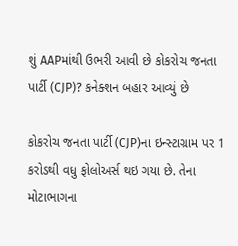શું AAPમાંથી ઉભરી આવી છે કોકરોચ જનતા પાર્ટી (CJP)? કનેક્શન બહાર આવ્યું છે

કોકરોચ જનતા પાર્ટી (CJP)ના ઇન્સ્ટાગ્રામ પર 1 કરોડથી વધુ ફોલોઅર્સ થઇ ગયા છે. તેના મોટાભાગના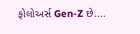ફોલોઅર્સ Gen-Z છે....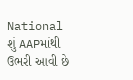National
શું AAPમાંથી ઉભરી આવી છે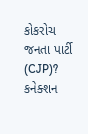કોકરોચ જનતા પાર્ટી (CJP)? કનેક્શન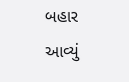બહાર આવ્યું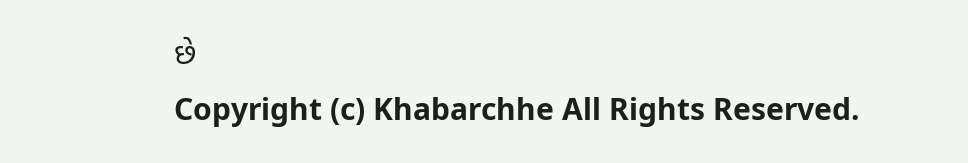છે
Copyright (c) Khabarchhe All Rights Reserved.